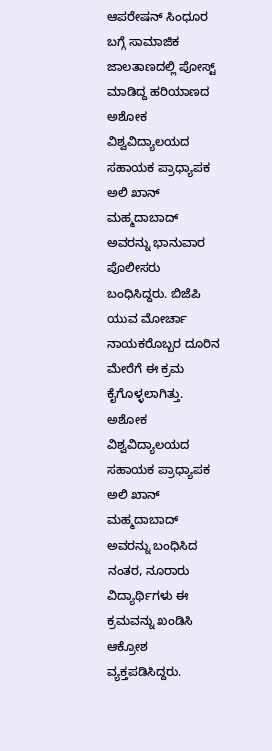ಆಪರೇಷನ್ ಸಿಂಧೂರ ಬಗ್ಗೆ ಸಾಮಾಜಿಕ ಜಾಲತಾಣದಲ್ಲಿ ಪೋಸ್ಟ್ ಮಾಡಿದ್ದ ಹರಿಯಾಣದ ಅಶೋಕ ವಿಶ್ವವಿದ್ಯಾಲಯದ ಸಹಾಯಕ ಪ್ರಾಧ್ಯಾಪಕ ಅಲಿ ಖಾನ್ ಮಹ್ಮದಾಬಾದ್ ಅವರನ್ನು ಭಾನುವಾರ ಪೊಲೀಸರು ಬಂಧಿಸಿದ್ದರು. ಬಿಜೆಪಿ ಯುವ ಮೋರ್ಚಾ ನಾಯಕರೊಬ್ಬರ ದೂರಿನ ಮೇರೆಗೆ ಈ ಕ್ರಮ ಕೈಗೊಳ್ಳಲಾಗಿತ್ತು.
ಅಶೋಕ ವಿಶ್ವವಿದ್ಯಾಲಯದ ಸಹಾಯಕ ಪ್ರಾಧ್ಯಾಪಕ ಅಲಿ ಖಾನ್ ಮಹ್ಮದಾಬಾದ್ ಅವರನ್ನು ಬಂಧಿಸಿದ ನಂತರ, ನೂರಾರು ವಿದ್ಯಾರ್ಥಿಗಳು ಈ ಕ್ರಮವನ್ನು ಖಂಡಿಸಿ ಆಕ್ರೋಶ ವ್ಯಕ್ತಪಡಿಸಿದ್ದರು.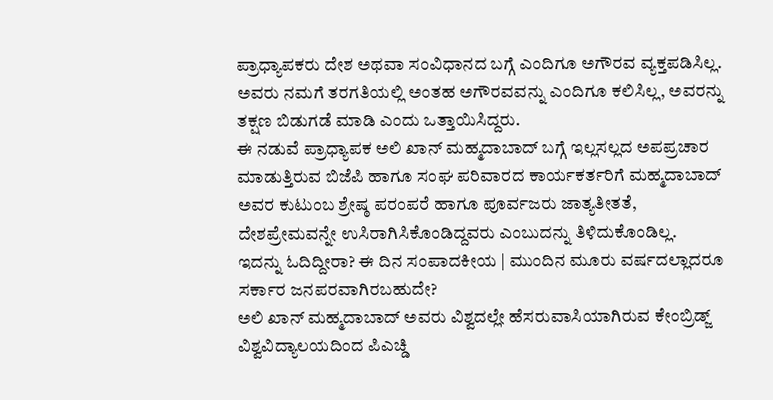ಪ್ರಾಧ್ಯಾಪಕರು ದೇಶ ಅಥವಾ ಸಂವಿಧಾನದ ಬಗ್ಗೆ ಎಂದಿಗೂ ಅಗೌರವ ವ್ಯಕ್ತಪಡಿಸಿಲ್ಲ. ಅವರು ನಮಗೆ ತರಗತಿಯಲ್ಲಿ ಅಂತಹ ಅಗೌರವವನ್ನು ಎಂದಿಗೂ ಕಲಿಸಿಲ್ಲ, ಅವರನ್ನು ತಕ್ಷಣ ಬಿಡುಗಡೆ ಮಾಡಿ ಎಂದು ಒತ್ತಾಯಿಸಿದ್ದರು.
ಈ ನಡುವೆ ಪ್ರಾಧ್ಯಾಪಕ ಅಲಿ ಖಾನ್ ಮಹ್ಮದಾಬಾದ್ ಬಗ್ಗೆ ಇಲ್ಲಸಲ್ಲದ ಅಪಪ್ರಚಾರ ಮಾಡುತ್ತಿರುವ ಬಿಜೆಪಿ ಹಾಗೂ ಸಂಘ ಪರಿವಾರದ ಕಾರ್ಯಕರ್ತರಿಗೆ ಮಹ್ಮದಾಬಾದ್ ಅವರ ಕುಟುಂಬ ಶ್ರೇಷ್ಠ ಪರಂಪರೆ ಹಾಗೂ ಪೂರ್ವಜರು ಜಾತ್ಯತೀತತೆ, ದೇಶಪ್ರೇಮವನ್ನೇ ಉಸಿರಾಗಿಸಿಕೊಂಡಿದ್ದವರು ಎಂಬುದನ್ನು ತಿಳಿದುಕೊಂಡಿಲ್ಲ.
ಇದನ್ನು ಓದಿದ್ದೀರಾ? ಈ ದಿನ ಸಂಪಾದಕೀಯ | ಮುಂದಿನ ಮೂರು ವರ್ಷದಲ್ಲಾದರೂ ಸರ್ಕಾರ ಜನಪರವಾಗಿರಬಹುದೇ?
ಅಲಿ ಖಾನ್ ಮಹ್ಮದಾಬಾದ್ ಅವರು ವಿಶ್ವದಲ್ಲೇ ಹೆಸರುವಾಸಿಯಾಗಿರುವ ಕೇಂಬ್ರಿಡ್ಜ್ ವಿಶ್ವವಿದ್ಯಾಲಯದಿಂದ ಪಿಎಚ್ಡಿ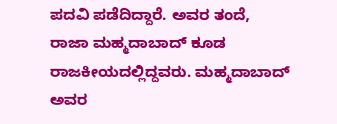ಪದವಿ ಪಡೆದಿದ್ದಾರೆ. ಅವರ ತಂದೆ, ರಾಜಾ ಮಹ್ಮದಾಬಾದ್ ಕೂಡ ರಾಜಕೀಯದಲ್ಲಿದ್ದವರು. ಮಹ್ಮದಾಬಾದ್ ಅವರ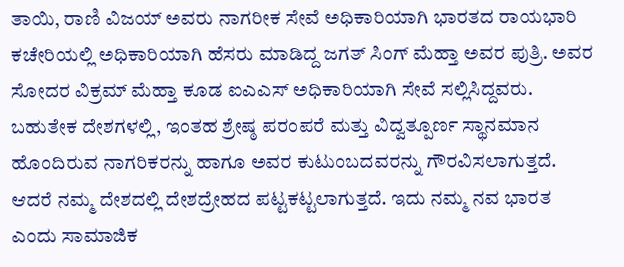ತಾಯಿ, ರಾಣಿ ವಿಜಯ್ ಅವರು ನಾಗರೀಕ ಸೇವೆ ಅಧಿಕಾರಿಯಾಗಿ ಭಾರತದ ರಾಯಭಾರಿ ಕಚೇರಿಯಲ್ಲಿ ಅಧಿಕಾರಿಯಾಗಿ ಹೆಸರು ಮಾಡಿದ್ದ ಜಗತ್ ಸಿಂಗ್ ಮೆಹ್ತಾ ಅವರ ಪುತ್ರಿ. ಅವರ ಸೋದರ ವಿಕ್ರಮ್ ಮೆಹ್ತಾ ಕೂಡ ಐಎಎಸ್ ಅಧಿಕಾರಿಯಾಗಿ ಸೇವೆ ಸಲ್ಲಿಸಿದ್ದವರು.
ಬಹುತೇಕ ದೇಶಗಳಲ್ಲಿ, ಇಂತಹ ಶ್ರೇಷ್ಠ ಪರಂಪರೆ ಮತ್ತು ವಿದ್ವತ್ಪೂರ್ಣ ಸ್ಥಾನಮಾನ ಹೊಂದಿರುವ ನಾಗರಿಕರನ್ನು ಹಾಗೂ ಅವರ ಕುಟುಂಬದವರನ್ನು ಗೌರವಿಸಲಾಗುತ್ತದೆ. ಆದರೆ ನಮ್ಮ ದೇಶದಲ್ಲಿ ದೇಶದ್ರೇಹದ ಪಟ್ಟಕಟ್ಟಲಾಗುತ್ತದೆ. ಇದು ನಮ್ಮ ನವ ಭಾರತ ಎಂದು ಸಾಮಾಜಿಕ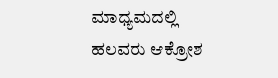ಮಾಧ್ಯಮದಲ್ಲಿ ಹಲವರು ಆಕ್ರೋಶ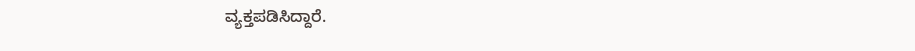ವ್ಯಕ್ತಪಡಿಸಿದ್ದಾರೆ.